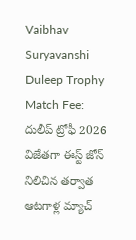Vaibhav Suryavanshi Duleep Trophy Match Fee: దులీప్ ట్రోఫీ 2026 విజేతగా ఈస్ట్ జోన్ నిలిచిన తర్వాత ఆటగాళ్ల మ్యాచ్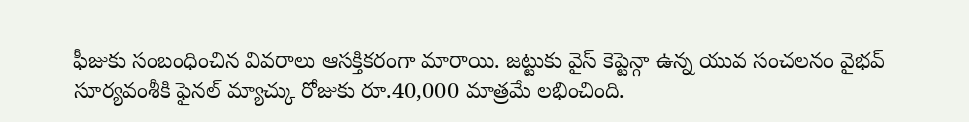ఫీజుకు సంబంధించిన వివరాలు ఆసక్తికరంగా మారాయి. జట్టుకు వైస్ కెప్టెన్గా ఉన్న యువ సంచలనం వైభవ్ సూర్యవంశీకి ఫైనల్ మ్యాచ్కు రోజుకు రూ.40,000 మాత్రమే లభించింది.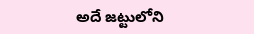అదే జట్టులోని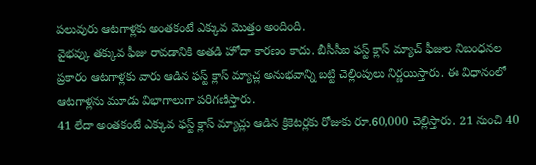పలువురు ఆటగాళ్లకు అంతకంటే ఎక్కువ మొత్తం అందింది.
వైభవ్కు తక్కువ ఫీజు రావడానికి అతడి హోదా కారణం కాదు. బీసీసీఐ ఫస్ట్ క్లాస్ మ్యాచ్ ఫీజుల నిబంధనల ప్రకారం ఆటగాళ్లకు వారు ఆడిన ఫస్ట్ క్లాస్ మ్యాచ్ల అనుభవాన్ని బట్టి చెల్లింపులు నిర్ణయిస్తారు. ఈ విధానంలో ఆటగాళ్లను మూడు విభాగాలుగా పరిగణిస్తారు.
41 లేదా అంతకంటే ఎక్కువ ఫస్ట్ క్లాస్ మ్యాచ్లు ఆడిన క్రికెటర్లకు రోజుకు రూ.60,000 చెల్లిస్తారు. 21 నుంచి 40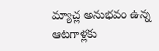మ్యాచ్ల అనుభవం ఉన్న ఆటగాళ్లకు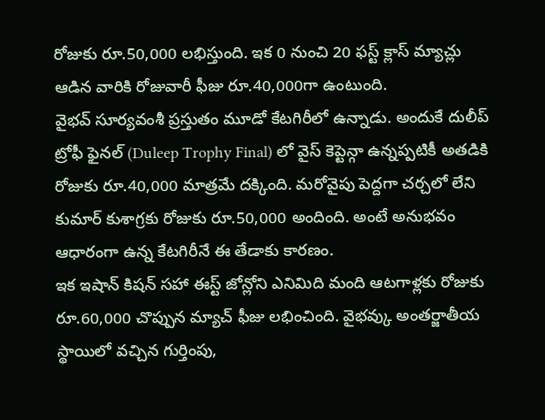రోజుకు రూ.50,000 లభిస్తుంది. ఇక 0 నుంచి 20 ఫస్ట్ క్లాస్ మ్యాచ్లు ఆడిన వారికి రోజువారీ ఫీజు రూ.40,000గా ఉంటుంది.
వైభవ్ సూర్యవంశీ ప్రస్తుతం మూడో కేటగిరీలో ఉన్నాడు. అందుకే దులీప్ ట్రోఫీ ఫైనల్ (Duleep Trophy Final) లో వైస్ కెప్టెన్గా ఉన్నప్పటికీ అతడికి రోజుకు రూ.40,000 మాత్రమే దక్కింది. మరోవైపు పెద్దగా చర్చలో లేని కుమార్ కుశాగ్రకు రోజుకు రూ.50,000 అందింది. అంటే అనుభవం ఆధారంగా ఉన్న కేటగిరీనే ఈ తేడాకు కారణం.
ఇక ఇషాన్ కిషన్ సహా ఈస్ట్ జోన్లోని ఎనిమిది మంది ఆటగాళ్లకు రోజుకు రూ.60,000 చొప్పున మ్యాచ్ ఫీజు లభించింది. వైభవ్కు అంతర్జాతీయ స్థాయిలో వచ్చిన గుర్తింపు,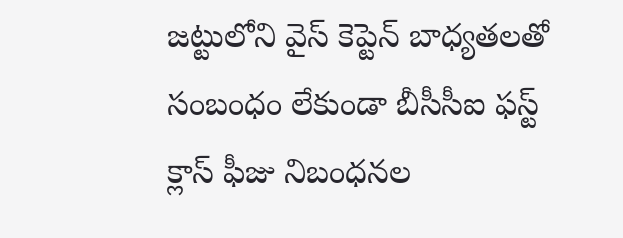జట్టులోని వైస్ కెప్టెన్ బాధ్యతలతో సంబంధం లేకుండా బీసీసీఐ ఫస్ట్ క్లాస్ ఫీజు నిబంధనల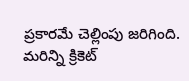ప్రకారమే చెల్లింపు జరిగింది.
మరిన్ని క్రికెట్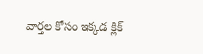వార్తల కోసం ఇక్కడ క్లిక్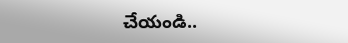చేయండి..